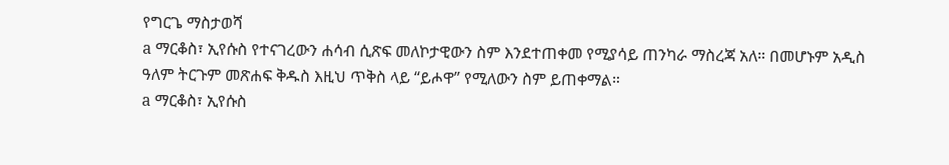የግርጌ ማስታወሻ
a ማርቆስ፣ ኢየሱስ የተናገረውን ሐሳብ ሲጽፍ መለኮታዊውን ስም እንደተጠቀመ የሚያሳይ ጠንካራ ማስረጃ አለ። በመሆኑም አዲስ ዓለም ትርጉም መጽሐፍ ቅዱስ እዚህ ጥቅስ ላይ “ይሖዋ” የሚለውን ስም ይጠቀማል።
a ማርቆስ፣ ኢየሱስ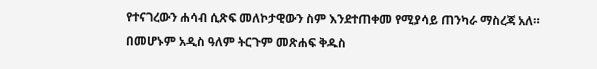የተናገረውን ሐሳብ ሲጽፍ መለኮታዊውን ስም እንደተጠቀመ የሚያሳይ ጠንካራ ማስረጃ አለ። በመሆኑም አዲስ ዓለም ትርጉም መጽሐፍ ቅዱስ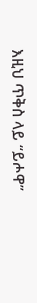እዚህ ጥቅስ ላይ “ይሖዋ”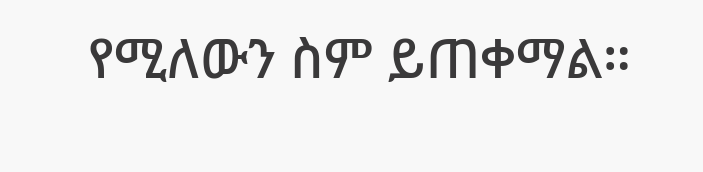የሚለውን ስም ይጠቀማል።